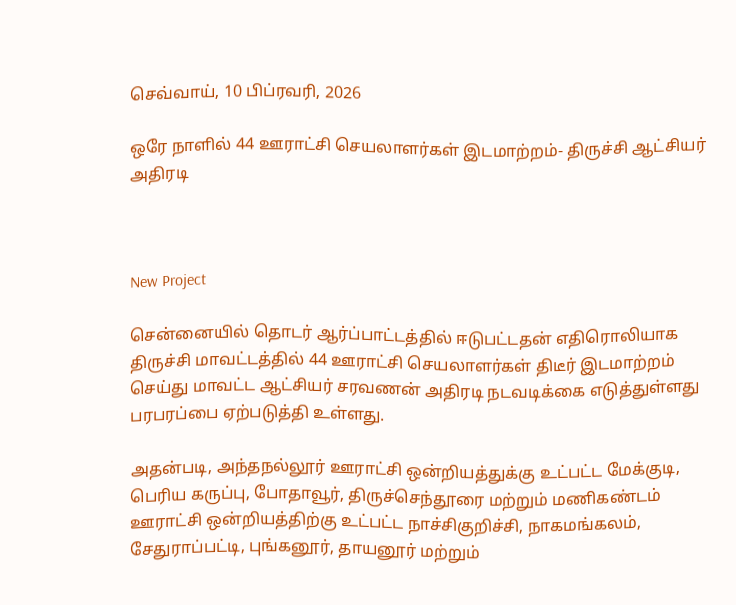செவ்வாய், 10 பிப்ரவரி, 2026

ஒரே நாளில் 44 ஊராட்சி செயலாளர்கள் இடமாற்றம்- திருச்சி ஆட்சியர் அதிரடி



New Project

சென்னையில் தொடர் ஆர்ப்பாட்டத்தில் ஈடுபட்டதன் எதிரொலியாக திருச்சி மாவட்டத்தில் 44 ஊராட்சி செயலாளர்கள் திடீர் இடமாற்றம் செய்து மாவட்ட ஆட்சியர் சரவணன் அதிரடி நடவடிக்கை எடுத்துள்ளது பரபரப்பை ஏற்படுத்தி உள்ளது.

அதன்படி, அந்தநல்லூர் ஊராட்சி ஒன்றியத்துக்கு உட்பட்ட மேக்குடி, பெரிய கருப்பு, போதாவூர், திருச்செந்தூரை மற்றும் மணிகண்டம் ஊராட்சி ஒன்றியத்திற்கு உட்பட்ட நாச்சிகுறிச்சி, நாகமங்கலம், சேதுராப்பட்டி, புங்கனூர், தாயனூர் மற்றும்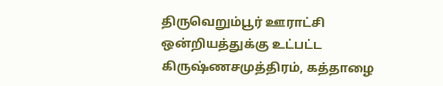திருவெறும்பூர் ஊராட்சி ஒன்றியத்துக்கு உட்பட்ட கிருஷ்ணசமுத்திரம், கத்தாழை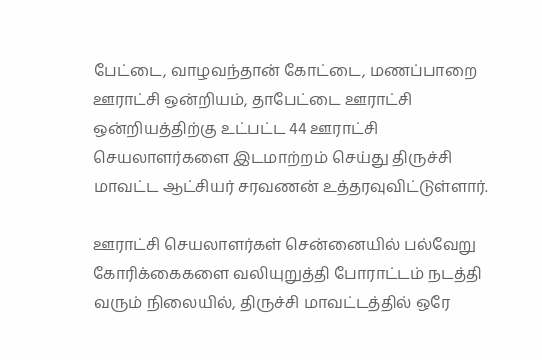பேட்டை, வாழவந்தான் கோட்டை, மணப்பாறை ஊராட்சி ஒன்றியம், தாபேட்டை ஊராட்சி ஒன்றியத்திற்கு உட்பட்ட 44 ஊராட்சி செயலாளர்களை இடமாற்றம் செய்து திருச்சி மாவட்ட ஆட்சியர் சரவணன் உத்தரவுவிட்டுள்ளார்.

ஊராட்சி செயலாளர்கள் சென்னையில் பல்வேறு கோரிக்கைகளை வலியுறுத்தி போராட்டம் நடத்தி வரும் நிலையில், திருச்சி மாவட்டத்தில் ஒரே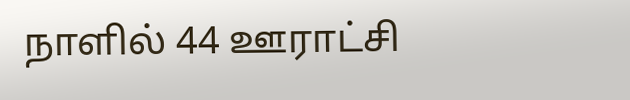நாளில் 44 ஊராட்சி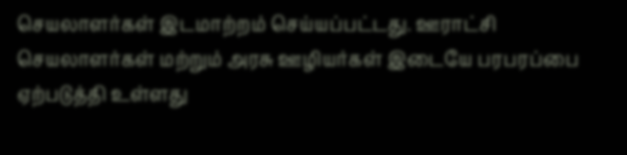செயலாளர்கள் இடமாற்றம் செய்யப்பட்டது. ஊராட்சி செயலாளர்கள் மற்றும் அரசு ஊழியர்கள் இடையே பரபரப்பை ஏற்படுத்தி உள்ளது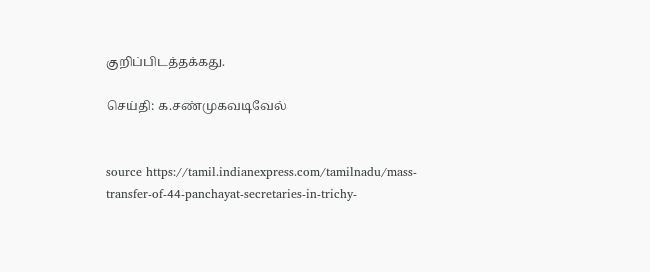குறிப்பிடத்தக்கது.

செய்தி: க.சண்முகவடிவேல்


source https://tamil.indianexpress.com/tamilnadu/mass-transfer-of-44-panchayat-secretaries-in-trichy-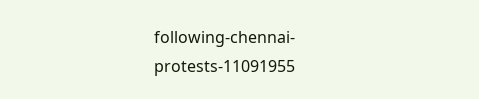following-chennai-protests-11091955